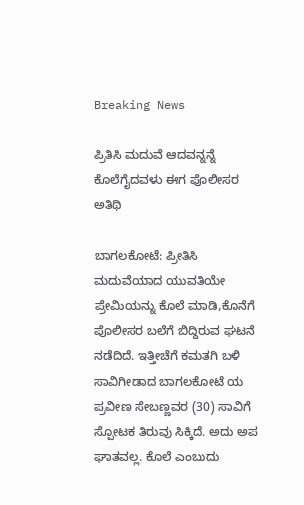Breaking News

ಪ್ರಿತಿಸಿ ಮದುವೆ ಆದವನ್ನನ್ನೆ ಕೊಲೆಗೈದವಳು ಈಗ ಪೊಲೀಸರ ಅತಿಥಿ

ಬಾಗಲಕೋಟೆ: ಪ್ರೀತಿಸಿ ಮದುವೆಯಾದ ಯುವತಿಯೇ ಪ್ರೇಮಿಯನ್ನು ಕೊಲೆ ಮಾಡಿ,ಕೊನೆಗೆ ಪೊಲೀಸರ ಬಲೆಗೆ ಬಿದ್ದಿರುವ ಘಟನೆ ನಡೆದಿದೆ‌. ಇತ್ತೀಚೆಗೆ ಕಮತಗಿ ಬಳಿ ಸಾವಿಗೀಡಾದ ಬಾಗಲಕೋಟೆ ಯ ಪ್ರವೀಣ ಸೇಬಣ್ಣವರ (30) ಸಾವಿಗೆ ಸ್ಪೋಟಕ ತಿರುವು ಸಿಕ್ಕಿದೆ. ಅದು ಅಪ ಘಾತವಲ್ಲ. ಕೊಲೆ ಎಂಬುದು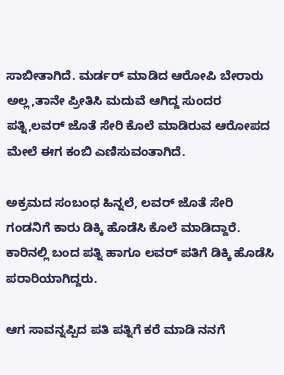ಸಾಬೀತಾಗಿದೆ. ಮರ್ಡರ್ ಮಾಡಿದ ಆರೋಪಿ ಬೇರಾರು ಅಲ್ಲ,ತಾನೇ ಪ್ರೀತಿಸಿ ಮದುವೆ ಆಗಿದ್ದ ಸುಂದರ ಪತ್ನಿ,ಲವರ್ ಜೊತೆ ಸೇರಿ ಕೊಲೆ ಮಾಡಿರುವ ಆರೋಪದ ಮೇಲೆ ಈಗ ಕಂಬಿ ಎಣಿಸುವಂತಾಗಿದೆ.

ಅಕ್ರಮದ ಸಂಬಂಧ ಹಿನ್ನಲೆ, ಲವರ್ ಜೊತೆ ಸೇರಿ ಗಂಡನಿಗೆ ಕಾರು ಡಿಕ್ಕಿ ಹೊಡೆಸಿ ಕೊಲೆ ಮಾಡಿದ್ದಾರೆ. ಕಾರಿನಲ್ಲಿ ಬಂದ ಪತ್ನಿ ಹಾಗೂ ಲವರ್ ಪತಿಗೆ ಡಿಕ್ಕಿ ಹೊಡೆಸಿ ಪರಾರಿಯಾಗಿದ್ದರು.

ಆಗ ಸಾವನ್ನಪ್ಪಿದ ಪತಿ ಪತ್ನಿಗೆ ಕರೆ ಮಾಡಿ ನನಗೆ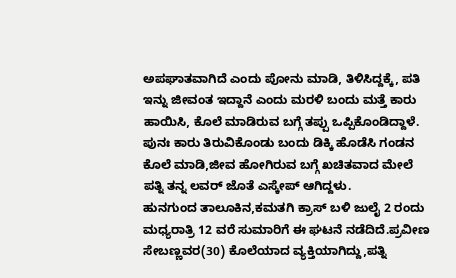ಅಪಘಾತವಾಗಿದೆ ಎಂದು ಪೋನು ಮಾಡಿ, ತಿಳಿಸಿದ್ದಕ್ಕೆ, ಪತಿ ಇನ್ನು ಜೀವಂತ ಇದ್ದಾನೆ ಎಂದು ಮರಳಿ ಬಂದು ಮತ್ತೆ ಕಾರು ಹಾಯಿಸಿ, ಕೊಲೆ ಮಾಡಿರುವ ಬಗ್ಗೆ ತಪ್ಪು ಒಪ್ಪಿಕೊಂಡಿದ್ದಾಳೆ.
ಪುನಃ ಕಾರು ತಿರುವಿಕೊಂಡು ಬಂದು ಡಿಕ್ಕಿ ಹೊಡೆಸಿ ಗಂಡನ ಕೊಲೆ ಮಾಡಿ,ಜೀವ ಹೋಗಿರುವ ಬಗ್ಗೆ ಖಚಿತವಾದ ಮೇಲೆ ಪತ್ನಿ ತನ್ನ ಲವರ್ ಜೊತೆ ಎಸ್ಕೇಪ್ ಆಗಿದ್ದಳು.
ಹುನಗುಂದ ತಾಲೂಕಿನ,ಕಮತಗಿ ಕ್ರಾಸ್ ಬಳಿ ಜುಲೈ 2 ರಂದು ಮಧ್ಯರಾತ್ರಿ 12 ವರೆ ಸುಮಾರಿಗೆ ಈ ಘಟನೆ ನಡೆದಿದೆ.ಪ್ರವೀಣ ಸೇಬಣ್ಣವರ(30) ಕೊಲೆಯಾದ ವ್ಯಕ್ತಿಯಾಗಿದ್ದು,ಪತ್ನಿ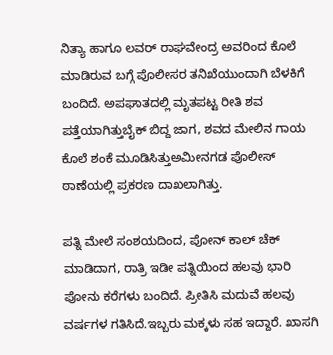ನಿತ್ಯಾ ಹಾಗೂ ಲವರ್ ರಾಘವೇಂದ್ರ ಅವರಿಂದ ಕೊಲೆ ಮಾಡಿರುವ ಬಗ್ಗೆ ಪೊಲೀಸರ ತನಿಖೆಯುಂದಾಗಿ ಬೆಳಕಿಗೆ ಬಂದಿದೆ. ಅಪಘಾತದಲ್ಲಿ ಮೃತಪಟ್ಟ ರೀತಿ ಶವ ಪತ್ತೆಯಾಗಿತ್ತು‌ಬೈಕ್ ಬಿದ್ದ ಜಾಗ, ಶವದ‌ ಮೇಲಿನ ಗಾಯ ಕೊಲೆ ಶಂಕೆ ಮೂಡಿಸಿತ್ತು‌‌ಅಮೀನಗಡ ಪೊಲೀಸ್ ಠಾಣೆಯಲ್ಲಿ ಪ್ರಕರಣ ದಾಖಲಾಗಿತ್ತು‌.

ಪತ್ನಿ‌ ಮೇಲೆ ಸಂಶಯದಿಂದ, ಪೋನ್ ಕಾಲ್ ಚೆಕ್ ಮಾಡಿದಾಗ, ರಾತ್ರಿ ಇಡೀ ಪತ್ನಿಯಿಂದ ಹಲವು ಭಾರಿ‌ ಪೋನು ಕರೆಗಳು ಬಂದಿದೆ. ಪ್ರೀತಿಸಿ ಮದುವೆ ಹಲವು ವರ್ಷಗಳ ಗತಿಸಿದೆ.ಇಬ್ಬರು ಮಕ್ಕಳು ಸಹ ಇದ್ದಾರೆ. ಖಾಸಗಿ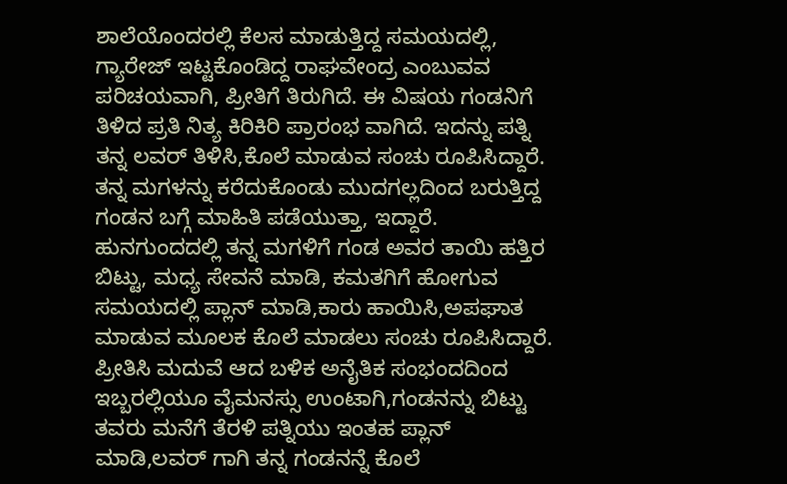ಶಾಲೆಯೊ‌ಂದರಲ್ಲಿ ಕೆಲಸ ಮಾಡುತ್ತಿದ್ದ ಸಮಯದಲ್ಲಿ, ಗ್ಯಾರೇಜ್ ಇಟ್ಟಕೊಂಡಿದ್ದ ರಾಘವೇಂದ್ರ ಎಂಬುವವ ಪರಿಚಯವಾಗಿ, ಪ್ರೀತಿಗೆ ತಿರುಗಿದೆ. ಈ ವಿಷಯ ಗಂಡನಿಗೆ ತಿಳಿದ ಪ್ರತಿ ನಿತ್ಯ ಕಿರಿಕಿರಿ ಪ್ರಾರಂಭ ವಾಗಿದೆ. ಇದನ್ನು ಪತ್ನಿ ತನ್ನ ಲವರ್ ತಿಳಿಸಿ,ಕೊಲೆ ಮಾಡುವ ಸಂಚು ರೂಪಿಸಿದ್ದಾರೆ. ತನ್ನ ಮಗಳನ್ನು ಕರೆದುಕೊಂಡು ಮುದಗಲ್ಲದಿಂದ ಬರುತ್ತಿದ್ದ ಗಂಡನ ಬಗ್ಗೆ ಮಾಹಿತಿ ಪಡೆಯುತ್ತಾ, ಇದ್ದಾರೆ. ಹುನಗುಂದದಲ್ಲಿ ತನ್ನ ಮಗಳಿಗೆ ಗಂಡ ಅವರ ತಾಯಿ ಹತ್ತಿರ ಬಿಟ್ಟು, ಮಧ್ಯ ಸೇವನೆ ಮಾಡಿ, ಕಮತಗಿಗೆ ಹೋಗುವ ಸಮಯದಲ್ಲಿ ಪ್ಲಾನ್ ಮಾಡಿ,ಕಾರು ಹಾಯಿಸಿ,ಅಪಘಾತ ಮಾಡುವ ಮೂಲಕ ಕೊಲೆ ಮಾಡಲು ಸಂಚು ರೂಪಿಸಿದ್ದಾರೆ. ಪ್ರೀತಿಸಿ ಮದುವೆ ಆದ ಬಳಿಕ ಅನೈತಿಕ ಸಂಭಂದದಿಂದ ಇಬ್ಬರಲ್ಲಿಯೂ ವೈಮನಸ್ಸು ಉಂಟಾಗಿ,ಗಂಡನನ್ನು ಬಿಟ್ಟು ತವರು ಮನೆಗೆ ತೆರಳಿ ಪತ್ನಿಯು ಇಂತಹ ಪ್ಲಾನ್ ಮಾಡಿ,ಲವರ್ ಗಾಗಿ ತನ್ನ ಗಂಡನನ್ನೆ ಕೊಲೆ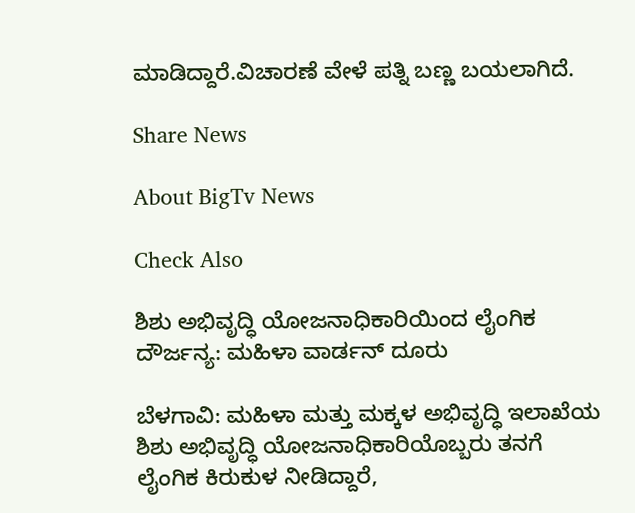ಮಾಡಿದ್ದಾರೆ.ವಿಚಾರಣೆ ವೇಳೆ ಪತ್ನಿ ಬಣ್ಣ ಬಯಲಾಗಿದೆ.

Share News

About BigTv News

Check Also

ಶಿಶು ಅಭಿವೃದ್ಧಿ ಯೋಜನಾಧಿಕಾರಿಯಿಂದ ಲೈಂಗಿಕ ದೌರ್ಜನ್ಯ: ಮಹಿಳಾ ವಾರ್ಡನ್‌ ದೂರು

ಬೆಳಗಾವಿ: ಮಹಿಳಾ ಮತ್ತು ಮಕ್ಕಳ ಅಭಿವೃದ್ಧಿ ಇಲಾಖೆಯ ಶಿಶು ಅಭಿವೃದ್ಧಿ ಯೋಜನಾಧಿಕಾರಿಯೊಬ್ಬರು ತನಗೆ ಲೈಂಗಿಕ ಕಿರುಕುಳ ನೀಡಿದ್ದಾರೆ,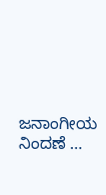ಜನಾಂಗೀಯ ನಿಂದಣೆ …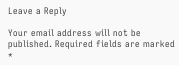Leave a Reply

Your email address will not be published. Required fields are marked *